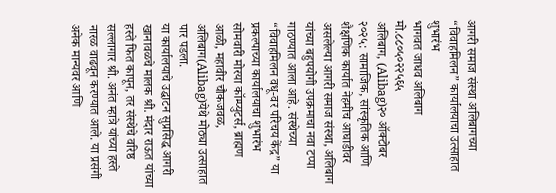आगरी समाज संस्था अलिबागच्या “विवाहमिलन” कार्यालयाचा उत्साहात शुभारंभ
भागवत जाधव अलिबाग मो.८८०५०२२५६५
अलिबाग, (Alibag)२० ऑक्टोबर २०२५: सामाजिक, सांस्कृतिक आणि शैक्षणिक कार्यात नेहमीच आघाडीवर असलेल्या आगरी समाज संस्था, अलिबाग यांच्या बहुपयोगी उपक्रमाचा नवा टप्पा गाठण्यात आला आहे. संस्थेच्या “विवाहमिलन वधू-वर परिचय केंद्र” या प्रकल्पाच्या कार्यालयाचा शुभारंभ सोमवारी मोरया कॉम्प्युटर्स, ब्राह्मण आळी, महावीर चौकजवळ, अलिबाग(Alibag)येथे मोठ्या उत्साहात पार पडला.
या कार्यालयाचे उद्घाटन सुप्रसिद्ध आगरी खानावळचे मालक श्री. मंदार राऊत यांच्या हस्ते फित कापून, तर संस्थेचे वरिष्ठ सल्लागार श्री. अनंत म्हात्रे यांच्या हस्ते नारळ वाढवून करण्यात आले. या प्रसंगी अनेक मान्यवर आणि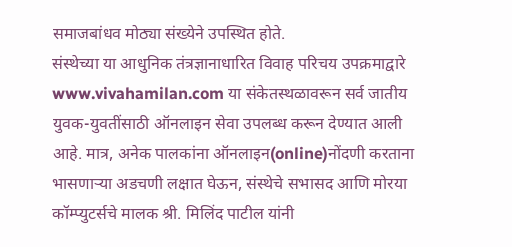समाजबांधव मोठ्या संख्येने उपस्थित होते.
संस्थेच्या या आधुनिक तंत्रज्ञानाधारित विवाह परिचय उपक्रमाद्वारे www.vivahamilan.com या संकेतस्थळावरून सर्व जातीय युवक-युवतींसाठी ऑनलाइन सेवा उपलब्ध करून देण्यात आली आहे. मात्र, अनेक पालकांना ऑनलाइन(online)नोंदणी करताना भासणाऱ्या अडचणी लक्षात घेऊन, संस्थेचे सभासद आणि मोरया कॉम्प्युटर्सचे मालक श्री. मिलिंद पाटील यांनी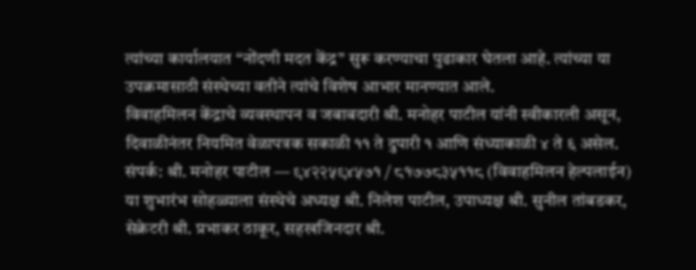त्यांच्या कार्यालयात “नोंदणी मदत केंद्र” सुरू करण्याचा पुढाकार घेतला आहे. त्यांच्या या उपक्रमासाठी संस्थेच्या वतीने त्यांचे विशेष आभार मानण्यात आले.
विवाहमिलन केंद्राचे व्यवस्थापन व जबाबदारी श्री. मनोहर पाटील यांनी स्वीकारली असून, दिवाळीनंतर नियमित वेळापत्रक सकाळी ११ ते दुपारी १ आणि संध्याकाळी ४ ते ६ असेल.
संपर्क: श्री. मनोहर पाटील — ९४२२५९४५७१ / ८१७७८३५११८ (विवाहमिलन हेल्पलाईन)
या शुभारंभ सोहळ्याला संस्थेचे अध्यक्ष श्री. निलेश पाटील, उपाध्यक्ष श्री. सुनील तांबडकर, सेक्रेटरी श्री. प्रभाकर ठाकूर, सहखजिनदार श्री.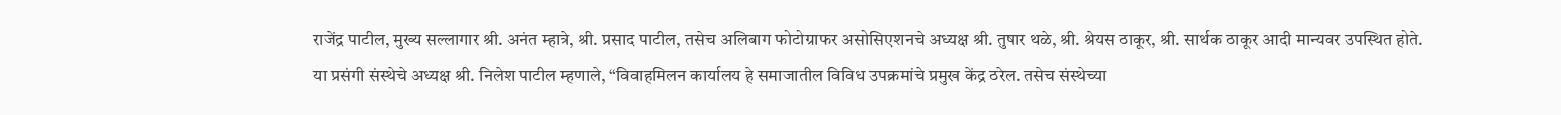राजेंद्र पाटील, मुख्य सल्लागार श्री. अनंत म्हात्रे, श्री. प्रसाद पाटील, तसेच अलिबाग फोटोग्राफर असोसिएशनचे अध्यक्ष श्री. तुषार थळे, श्री. श्रेयस ठाकूर, श्री. सार्थक ठाकूर आदी मान्यवर उपस्थित होते.
या प्रसंगी संस्थेचे अध्यक्ष श्री. निलेश पाटील म्हणाले, “विवाहमिलन कार्यालय हे समाजातील विविध उपक्रमांचे प्रमुख केंद्र ठरेल. तसेच संस्थेच्या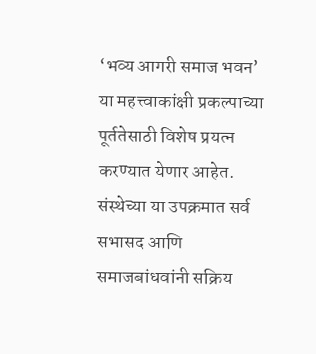‘भव्य आगरी समाज भवन’ या महत्त्वाकांक्षी प्रकल्पाच्या पूर्ततेसाठी विशेष प्रयत्न करण्यात येणार आहेत.
संस्थेच्या या उपक्रमात सर्व सभासद आणि समाजबांधवांनी सक्रिय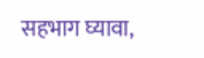सहभाग घ्यावा,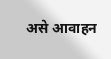असे आवाहन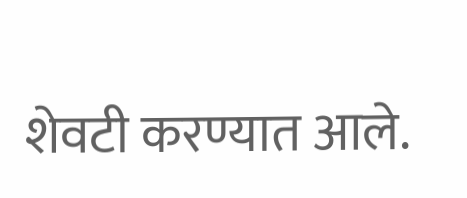शेवटी करण्यात आले.